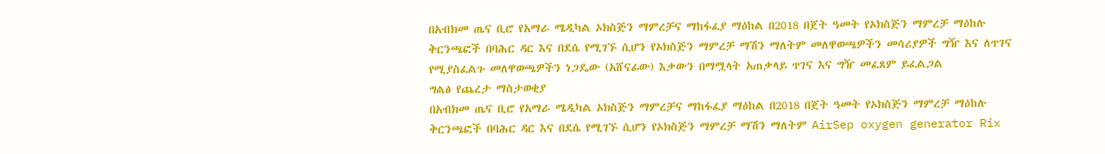በአብክመ ጤና ቢሮ የአማራ ሜዲካል ኦክስጅን ማምረቻና ማከፋፈያ ማዕከል በ2018 በጀት ዓመት የኦክስጅን ማምረቻ ማዕከሉ ቅርንጫፎች በባሕር ዳር እና በደሴ የሚገኙ ሲሆን የኦክስጅን ማምረቻ ማሽን ማለትም መለዋወጫዎችን መሳሪያዎች ግዥ እና ለጥገና የሚያስፈልጉ መለዋወጫዎችን ነጋዴው (አሸናፊው) እቃውን በማሟላት አጠቃላይ ጥገና እና ግዥ መፈጸም ይፈልጋል
ግልፅ የጨረታ ማስታወቂያ
በአብክመ ጤና ቢሮ የአማራ ሜዲካል ኦክስጅን ማምረቻና ማከፋፈያ ማዕከል በ2018 በጀት ዓመት የኦክስጅን ማምረቻ ማዕከሉ ቅርንጫፎች በባሕር ዳር እና በደሴ የሚገኙ ሲሆን የኦክስጅን ማምረቻ ማሽን ማለትም AirSep oxygen generator Rix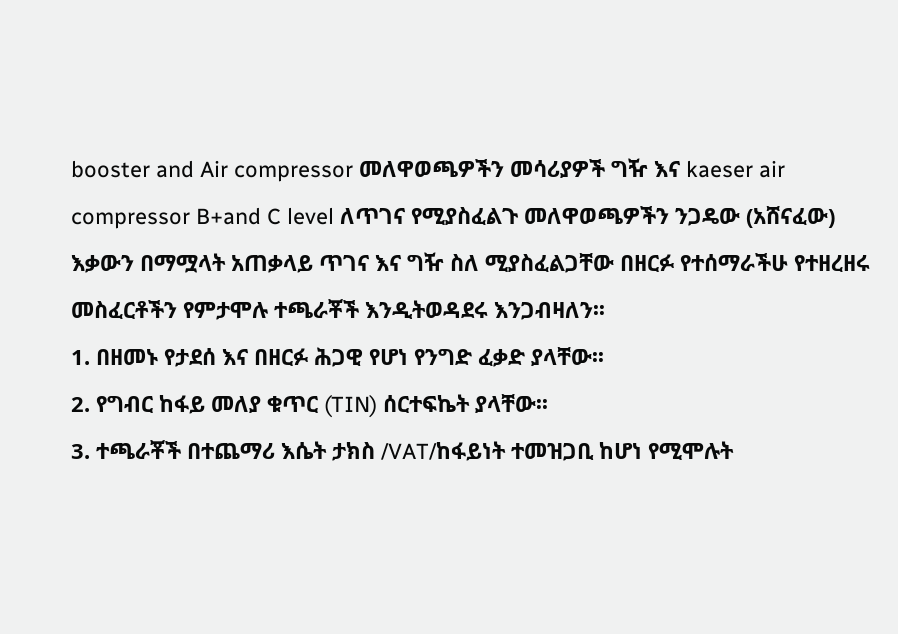booster and Air compressor መለዋወጫዎችን መሳሪያዎች ግዥ እና kaeser air compressor B+and C level ለጥገና የሚያስፈልጉ መለዋወጫዎችን ንጋዴው (አሸናፈው) እቃውን በማሟላት አጠቃላይ ጥገና እና ግዥ ስለ ሚያስፈልጋቸው በዘርፉ የተሰማራችሁ የተዘረዘሩ መስፈርቶችን የምታሞሉ ተጫራቾች እንዲትወዳደሩ እንጋብዛለን፡፡
1. በዘመኑ የታደሰ እና በዘርፉ ሕጋዊ የሆነ የንግድ ፈቃድ ያላቸው፡፡
2. የግብር ከፋይ መለያ ቁጥር (TIN) ሰርተፍኬት ያላቸው፡፡
3. ተጫራቾች በተጨማሪ እሴት ታክስ /VAT/ከፋይነት ተመዝጋቢ ከሆነ የሚሞሉት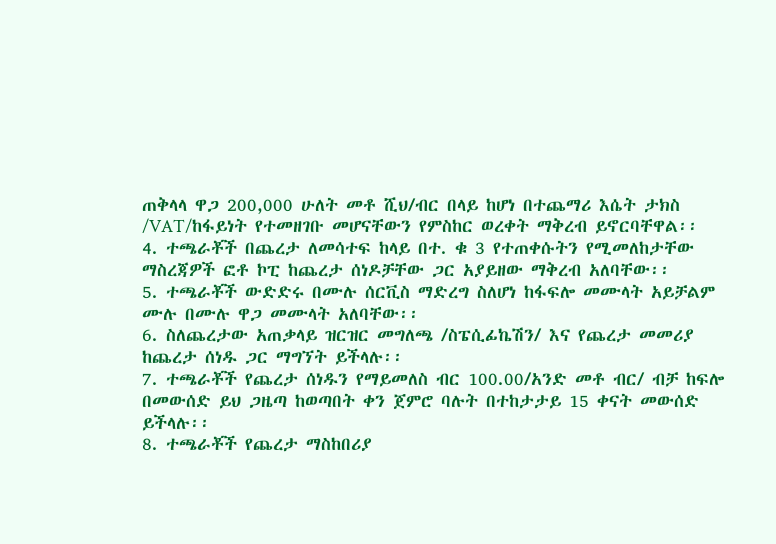ጠቅላላ ዋጋ 200,000 ሁለት መቶ ሺህ/ብር በላይ ከሆነ በተጨማሪ እሴት ታክስ /VAT/ከፋይነት የተመዘገቡ መሆናቸውን የምስከር ወረቀት ማቅረብ ይኖርባቸዋል፡፡
4. ተጫራቾች በጨረታ ለመሳተፍ ከላይ በተ. ቁ 3 የተጠቀሱትን የሚመለከታቸው ማስረጃዎች ፎቶ ኮፒ ከጨረታ ሰነዶቻቸው ጋር አያይዘው ማቅረብ አለባቸው፡፡
5. ተጫራቾች ውድድሩ በሙሉ ሰርቪስ ማድረግ ስለሆነ ከፋፍሎ መሙላት አይቻልም ሙሉ በሙሉ ዋጋ መሙላት አለባቸው፡፡
6. ስለጨረታው አጠቃላይ ዝርዝር መግለጫ /ስፔሲፊኬሽን/ እና የጨረታ መመሪያ ከጨረታ ሰነዱ ጋር ማግኘት ይችላሉ፡፡
7. ተጫራቾች የጨረታ ሰነዱን የማይመለስ ብር 100.00/አንድ መቶ ብር/ ብቻ ከፍሎ በመውሰድ ይህ ጋዜጣ ከወጣበት ቀን ጀምሮ ባሉት በተከታታይ 15 ቀናት መውሰድ ይችላሉ፡፡
8. ተጫራቾች የጨረታ ማስከበሪያ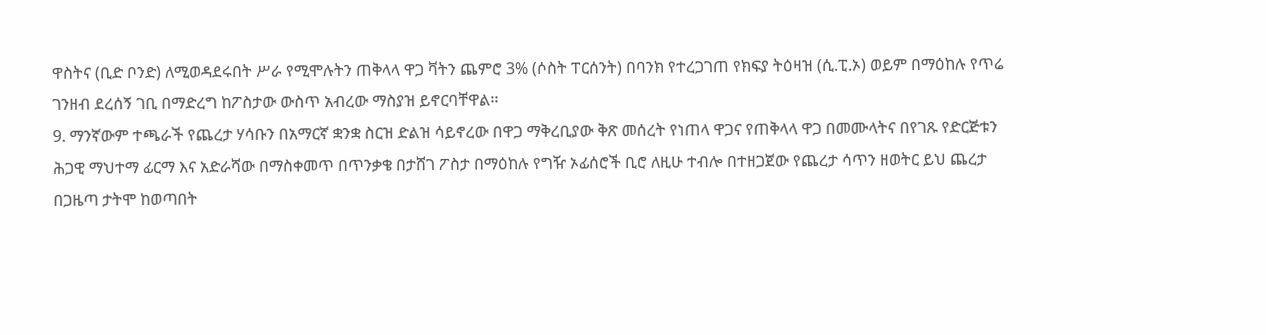ዋስትና (ቢድ ቦንድ) ለሚወዳደሩበት ሥራ የሚሞሉትን ጠቅላላ ዋጋ ቫትን ጨምሮ 3% (ሶስት ፐርሰንት) በባንክ የተረጋገጠ የክፍያ ትዕዛዝ (ሲ.ፒ.ኦ) ወይም በማዕከሉ የጥሬ ገንዘብ ደረሰኝ ገቢ በማድረግ ከፖስታው ውስጥ አብረው ማስያዝ ይኖርባቸዋል፡፡
9. ማንኛውም ተጫራች የጨረታ ሃሳቡን በአማርኛ ቋንቋ ስርዝ ድልዝ ሳይኖረው በዋጋ ማቅረቢያው ቅጽ መሰረት የነጠላ ዋጋና የጠቅላላ ዋጋ በመሙላትና በየገጹ የድርጅቱን ሕጋዊ ማህተማ ፊርማ እና አድራሻው በማስቀመጥ በጥንቃቄ በታሸገ ፖስታ በማዕከሉ የግዥ ኦፊሰሮች ቢሮ ለዚሁ ተብሎ በተዘጋጀው የጨረታ ሳጥን ዘወትር ይህ ጨረታ በጋዜጣ ታትሞ ከወጣበት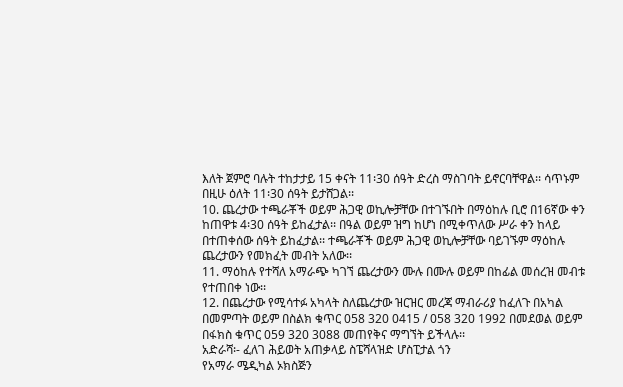እለት ጀምሮ ባሉት ተከታታይ 15 ቀናት 11፡30 ሰዓት ድረስ ማስገባት ይኖርባቸዋል፡፡ ሳጥኑም በዚሁ ዕለት 11፡30 ሰዓት ይታሸጋል፡፡
10. ጨረታው ተጫራቾች ወይም ሕጋዊ ወኪሎቻቸው በተገኙበት በማዕከሉ ቢሮ በ16ኛው ቀን ከጠዋቱ 4፡30 ሰዓት ይከፈታል፡፡ በዓል ወይም ዝግ ከሆነ በሚቀጥለው ሥራ ቀን ከላይ በተጠቀሰው ሰዓት ይከፈታል፡፡ ተጫራቾች ወይም ሕጋዊ ወኪሎቻቸው ባይገኙም ማዕከሉ ጨረታውን የመክፈት መብት አለው፡፡
11. ማዕከሉ የተሻለ አማራጭ ካገኘ ጨረታውን ሙሉ በሙሉ ወይም በከፊል መሰረዝ መብቱ የተጠበቀ ነው፡፡
12. በጨረታው የሚሳተፉ አካላት ስለጨረታው ዝርዝር መረጃ ማብራሪያ ከፈለጉ በአካል በመምጣት ወይም በስልክ ቁጥር 058 320 0415 / 058 320 1992 በመደወል ወይም በፋክስ ቁጥር 059 320 3088 መጠየቅና ማግኘት ይችላሉ፡፡
አድራሻ፡- ፈለገ ሕይወት አጠቃላይ ስፔሻላዝድ ሆስፒታል ጎን
የአማራ ሜዲካል ኦክስጅን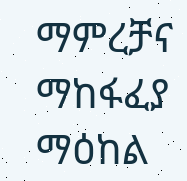ማምረቻና ማከፋፈያ ማዕከል